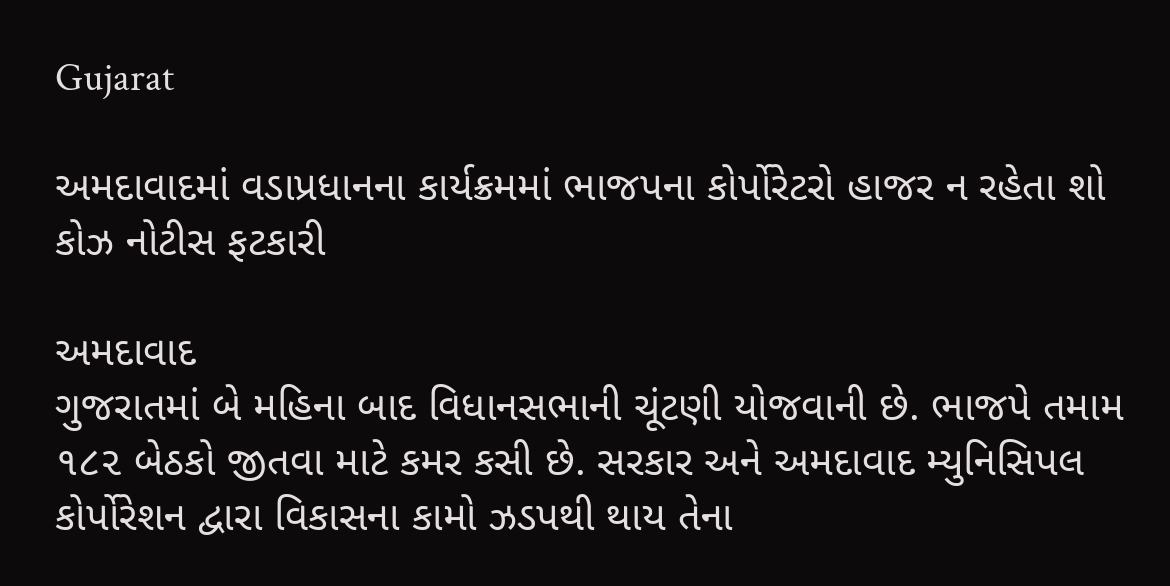Gujarat

અમદાવાદમાં વડાપ્રધાનના કાર્યક્રમમાં ભાજપના કોર્પોરેટરો હાજર ન રહેતા શો કોઝ નોટીસ ફટકારી

અમદાવાદ
ગુજરાતમાં બે મહિના બાદ વિધાનસભાની ચૂંટણી યોજવાની છે. ભાજપે તમામ ૧૮૨ બેઠકો જીતવા માટે કમર કસી છે. સરકાર અને અમદાવાદ મ્યુનિસિપલ કોર્પોરેશન દ્વારા વિકાસના કામો ઝડપથી થાય તેના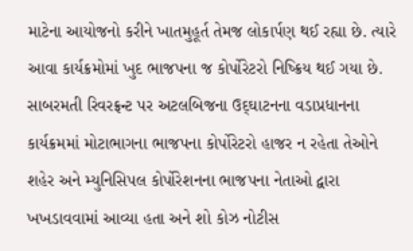માટેના આયોજનો કરીને ખાતમુહૂર્ત તેમજ લોકાર્પણ થઈ રહ્યા છે. ત્યારે આવા કાર્યક્રમોમાં ખુદ ભાજપના જ કોર્પોરેટરો નિષ્ક્રિય થઈ ગયા છે. સાબરમતી રિવરફ્રન્ટ પર અટલબિજના ઉદ્‌ઘાટનના વડાપ્રધાનના કાર્યક્રમમાં મોટાભાગના ભાજપના કોર્પોરેટરો હાજર ન રહેતા તેઓને શહેર અને મ્યુનિસિપલ કોર્પોરેશનના ભાજપના નેતાઓ દ્વારા ખખડાવવામાં આવ્યા હતા અને શો કોઝ નોટીસ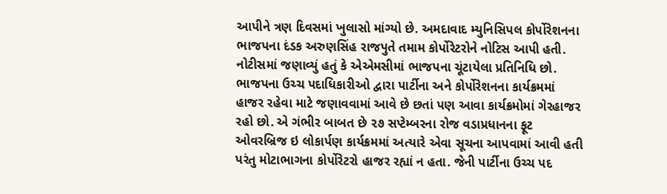આપીને ત્રણ દિવસમાં ખુલાસો માંગ્યો છે. અમદાવાદ મ્યુનિસિપલ કોર્પોરેશનના ભાજપના દંડક અરુણસિંહ રાજપુતે તમામ કોર્પોરેટરોને નોટિસ આપી હતી. નોટીસમાં જણાવ્યું હતું કે એએમસીમાં ભાજપના ચૂંટાયેલા પ્રતિનિધિ છો. ભાજપના ઉચ્ચ પદાધિકારીઓ દ્વારા પાર્ટીના અને કોર્પોરેશનના કાર્યક્રમમાં હાજર રહેવા માટે જણાવવામાં આવે છે છતાં પણ આવા કાર્યક્રમોમાં ગેરહાજર રહો છો. એ ગંભીર બાબત છે ૨૭ સપ્ટેમ્બરના રોજ વડાપ્રધાનના ફૂટ ઓવરબ્રિજ ઇ લોકાર્પણ કાર્યક્રમમાં અત્યારે એવા સૂચના આપવામાં આવી હતી પરંતુ મોટાભાગના કોર્પોરેટરો હાજર રહ્યાં ન હતા. જેની પાર્ટીના ઉચ્ચ પદ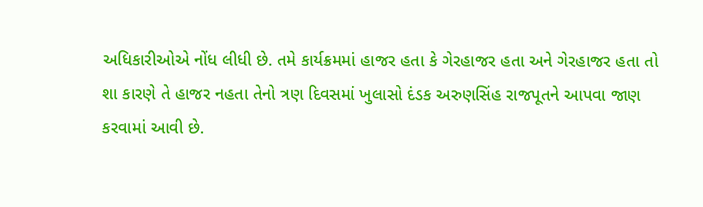અધિકારીઓએ નોંધ લીધી છે. તમે કાર્યક્રમમાં હાજર હતા કે ગેરહાજર હતા અને ગેરહાજર હતા તો શા કારણે તે હાજર નહતા તેનો ત્રણ દિવસમાં ખુલાસો દંડક અરુણસિંહ રાજપૂતને આપવા જાણ કરવામાં આવી છે.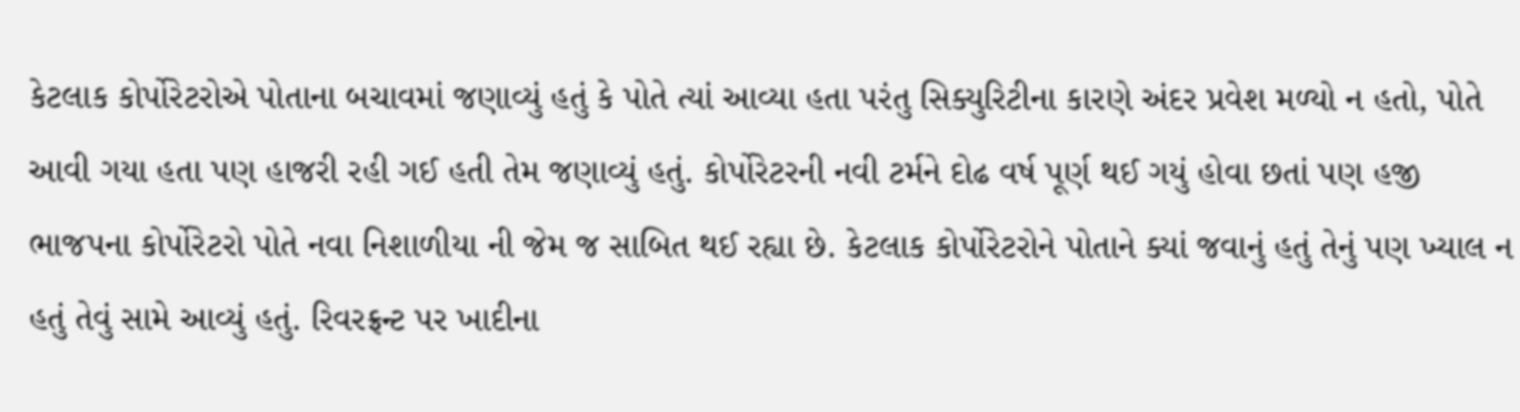કેટલાક કોર્પોરેટરોએ પોતાના બચાવમાં જણાવ્યું હતું કે પોતે ત્યાં આવ્યા હતા પરંતુ સિક્યુરિટીના કારણે અંદર પ્રવેશ મળ્યો ન હતો, પોતે આવી ગયા હતા પણ હાજરી રહી ગઈ હતી તેમ જણાવ્યું હતું. કોર્પોરેટરની નવી ટર્મને દોઢ વર્ષ પૂર્ણ થઈ ગયું હોવા છતાં પણ હજી ભાજપના કોર્પોરેટરો પોતે નવા નિશાળીયા ની જેમ જ સાબિત થઈ રહ્યા છે. કેટલાક કોર્પોરેટરોને પોતાને ક્યાં જવાનું હતું તેનું પણ ખ્યાલ ન હતું તેવું સામે આવ્યું હતું. રિવરફ્રન્ટ પર ખાદીના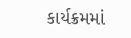કાર્યક્રમમાં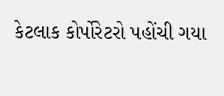કેટલાક કોર્પોરેટરો પહોંચી ગયા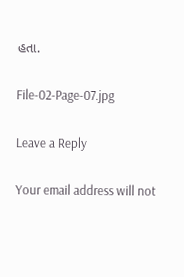હતા.

File-02-Page-07.jpg

Leave a Reply

Your email address will not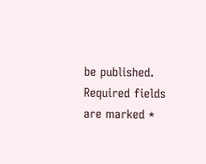be published. Required fields are marked *